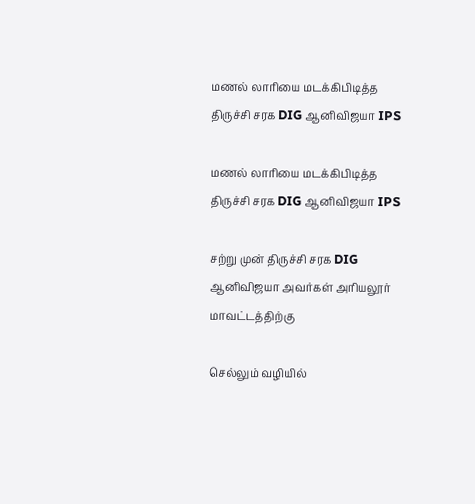மணல் லாரியை மடக்கிபிடித்த திருச்சி சரக DIG ஆனிவிஜயா IPS

மணல் லாரியை மடக்கிபிடித்த திருச்சி சரக DIG ஆனிவிஜயா IPS

சற்று முன் திருச்சி சரக DIG ஆனிவிஜயா அவர்கள் அரியலூர் மாவட்டத்திற்கு

செல்லும் வழியில்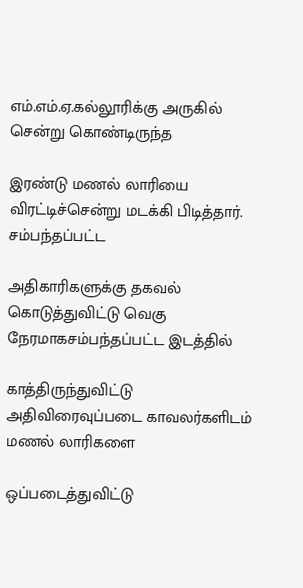எம்.எம்.ஏ.கல்லூரிக்கு அருகில் சென்று கொண்டிருந்த

இரண்டு மணல் லாரியை விரட்டிச்சென்று மடக்கி பிடித்தார். சம்பந்தப்பட்ட

அதிகாரிகளுக்கு தகவல் கொடுத்துவிட்டு வெகு நேரமாகசம்பந்தப்பட்ட இடத்தில்

காத்திருந்துவிட்டு அதிவிரைவுப்படை காவலர்களிடம் மணல் லாரிகளை

ஒப்படைத்துவிட்டு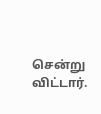சென்று விட்டார்.